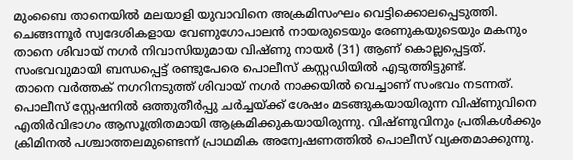മുംബൈ താനെയിൽ മലയാളി യുവാവിനെ അക്രമിസംഘം വെട്ടിക്കൊലപ്പെടുത്തി. ചെങ്ങന്നൂർ സ്വദേശികളായ വേണുഗോപാലൻ നായരുടെയും രേണുകയുടെയും മകനും താനെ ശിവായ് നഗർ നിവാസിയുമായ വിഷ്ണു നായർ (31) ആണ് കൊല്ലപ്പെട്ടത്. സംഭവവുമായി ബന്ധപ്പെട്ട് രണ്ടുപേരെ പൊലീസ് കസ്റ്റഡിയിൽ എടുത്തിട്ടുണ്ട്.
താനെ വർത്തക് നഗറിനടുത്ത് ശിവായ് നഗർ നാക്കയിൽ വെച്ചാണ് സംഭവം നടന്നത്. പൊലീസ് സ്റ്റേഷനിൽ ഒത്തുതീർപ്പു ചർച്ചയ്ക്ക് ശേഷം മടങ്ങുകയായിരുന്ന വിഷ്ണുവിനെ എതിർവിഭാഗം ആസൂത്രിതമായി ആക്രമിക്കുകയായിരുന്നു. വിഷ്ണുവിനും പ്രതികൾക്കും ക്രിമിനൽ പശ്ചാത്തലമുണ്ടെന്ന് പ്രാഥമിക അന്വേഷണത്തിൽ പൊലീസ് വ്യക്തമാക്കുന്നു.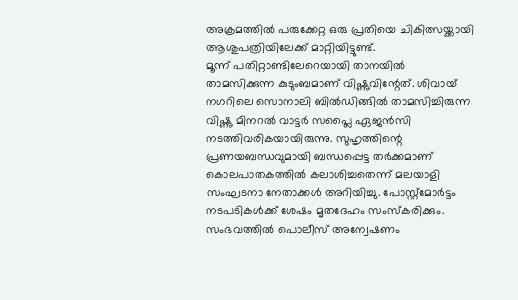അക്രമത്തിൽ പരുക്കേറ്റ ഒരു പ്രതിയെ ചികിത്സയ്ക്കായി ആശുപത്രിയിലേക്ക് മാറ്റിയിട്ടുണ്ട്.
മൂന്ന് പതിറ്റാണ്ടിലേറെയായി താനയിൽ താമസിക്കുന്ന കുടുംബമാണ് വിഷ്ണുവിന്റേത്. ശിവായ് നഗറിലെ സൊനാലി ബിൽഡിങ്ങിൽ താമസിച്ചിരുന്ന വിഷ്ണു മിനറൽ വാട്ടർ സപ്ലൈ ഏജൻസി നടത്തിവരികയായിരുന്നു. സുഹൃത്തിന്റെ പ്രണയബന്ധവുമായി ബന്ധപ്പെട്ട തർക്കമാണ് കൊലപാതകത്തിൽ കലാശിച്ചതെന്ന് മലയാളി സംഘടനാ നേതാക്കൾ അറിയിച്ചു. പോസ്റ്റ്മോർട്ടം നടപടികൾക്ക് ശേഷം മൃതദേഹം സംസ്കരിക്കും. സംഭവത്തിൽ പൊലീസ് അന്വേഷണം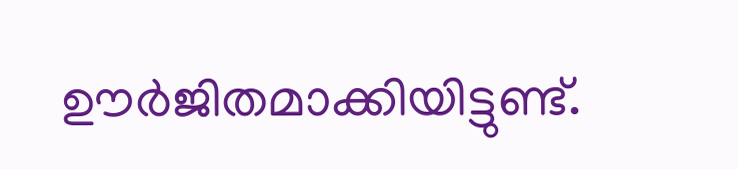ഊർജിതമാക്കിയിട്ടുണ്ട്.